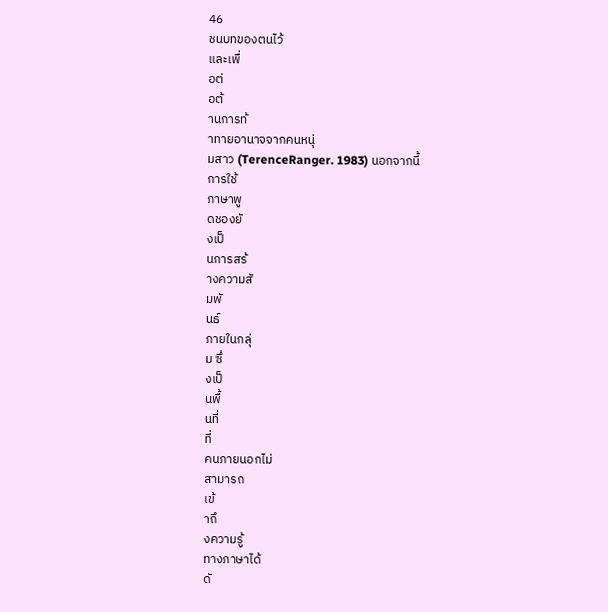46
ชนบทของตนไว้
และเพื่
อต่
อต้
านการท้
าทายอานาจจากคนหนุ่
มสาว (TerenceRanger. 1983) นอกจากนี้
การใช้
ภาษาพู
ดชองยั
งเป็
นการสร้
างความสั
มพั
นธ์
ภายในกลุ่
ม ซึ่
งเป็
นพื้
นที่
ที่
คนภายนอกไม่
สามารถ
เข้
าถึ
งความรู้
ทางภาษาได้
ดั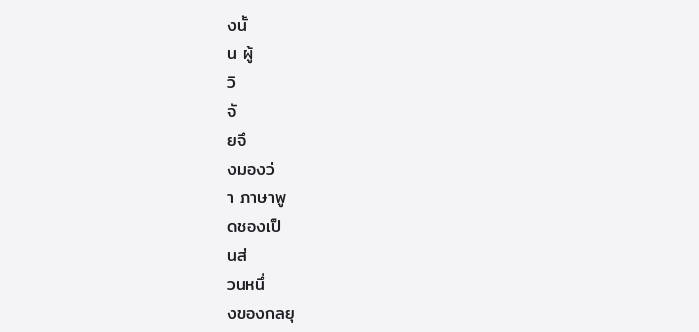งนั้
น ผู้
วิ
จั
ยจึ
งมองว่
า ภาษาพู
ดชองเป็
นส่
วนหนึ่
งของกลยุ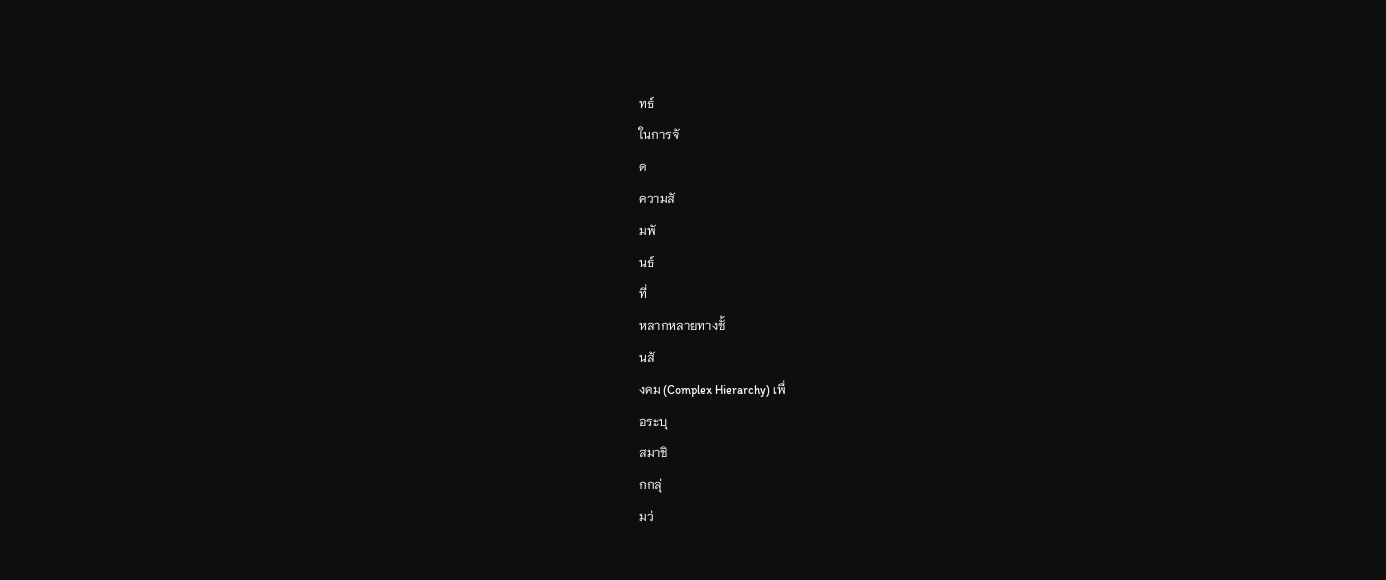ทธ์
ในการจั
ด
ความสั
มพั
นธ์
ที่
หลากหลายทางชั้
นสั
งคม (Complex Hierarchy) เพื่
อระบุ
สมาชิ
กกลุ่
มว่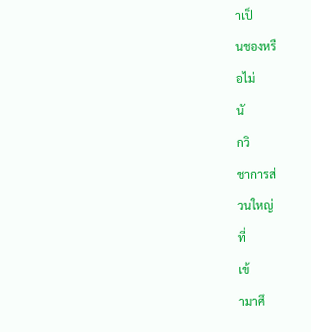าเป็
นชองหรื
อไม่
นั
กวิ
ชาการส่
วนใหญ่
ที่
เข้
ามาศึ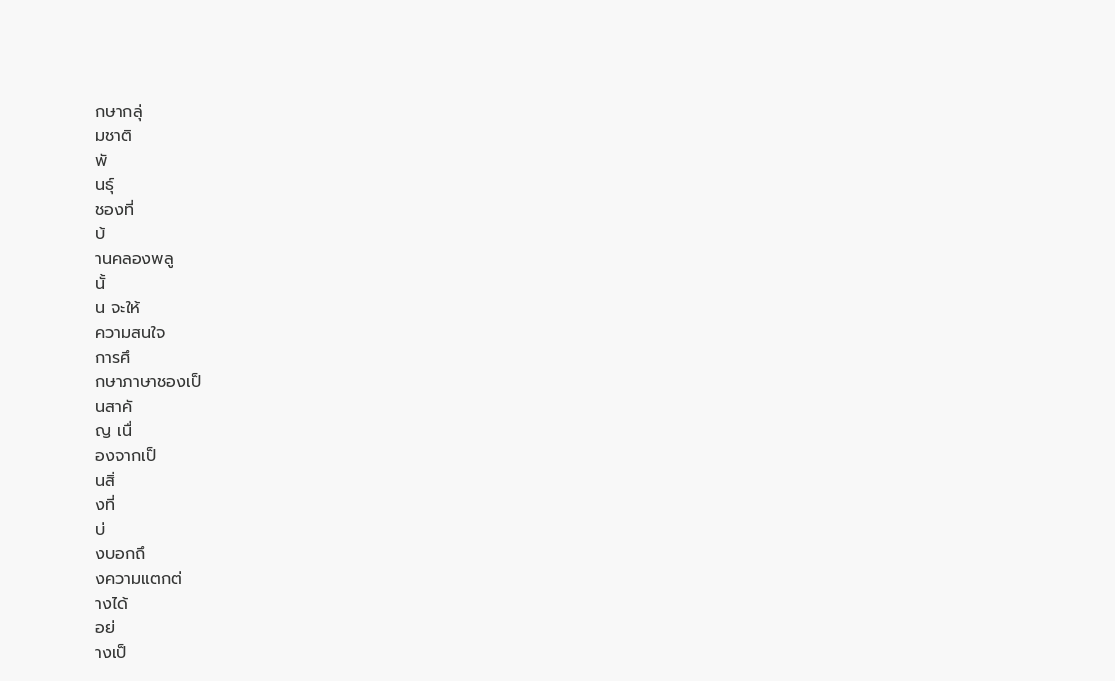กษากลุ่
มชาติ
พั
นธุ์
ชองที่
บ้
านคลองพลู
นั้
น จะให้
ความสนใจ
การศึ
กษาภาษาชองเป็
นสาคั
ญ เนื่
องจากเป็
นสิ่
งที่
บ่
งบอกถึ
งความแตกต่
างได้
อย่
างเป็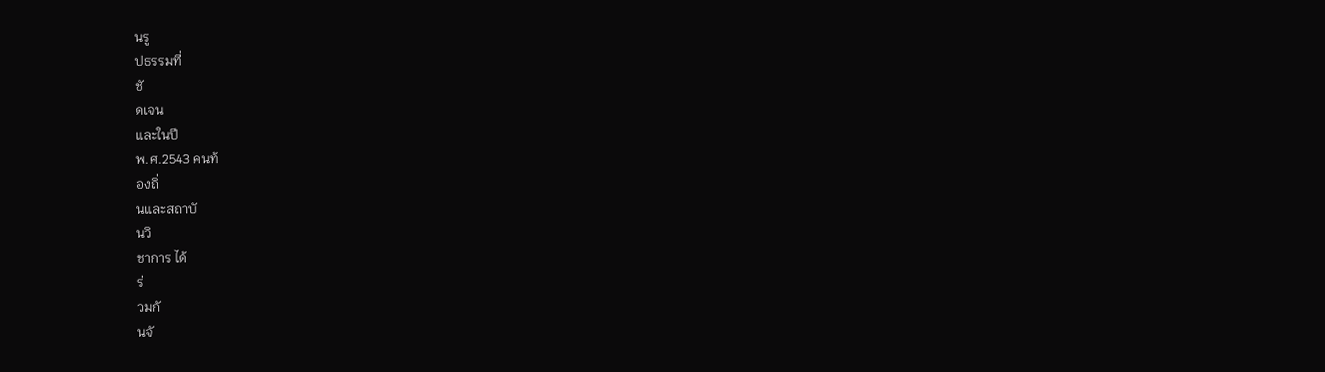นรู
ปธรรมที่
ชั
ดเจน
และในปี
พ.ศ.2543 คนท้
องถิ่
นและสถาบั
นวิ
ชาการ ได้
ร่
วมกั
นจั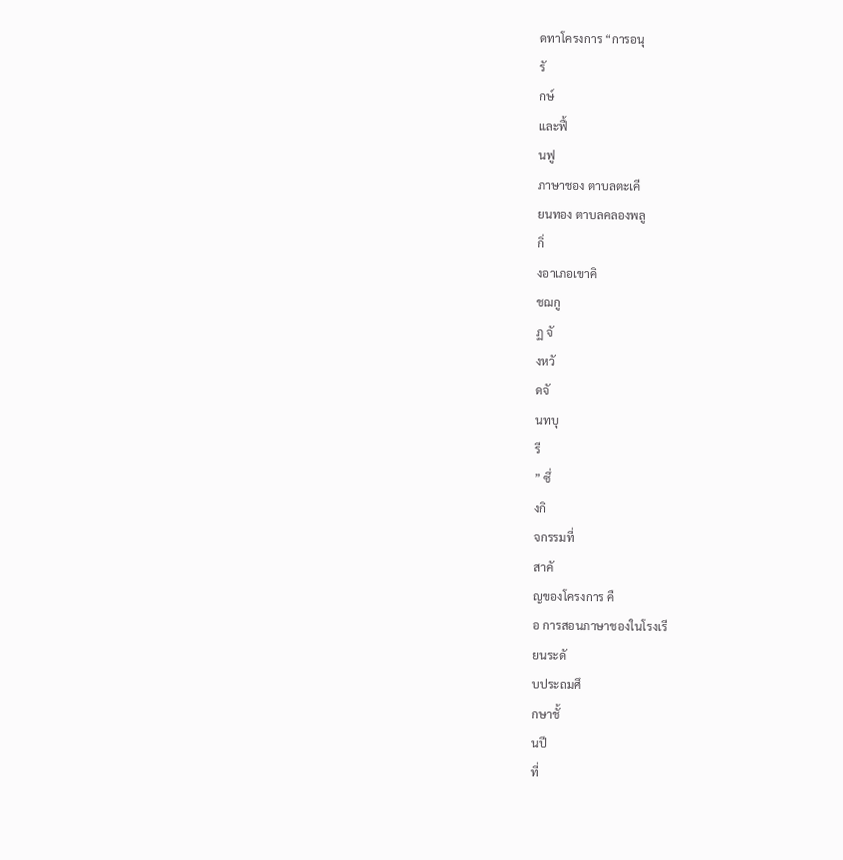ดทาโครงการ “การอนุ
รั
กษ์
และฟื้
นฟู
ภาษาชอง ตาบลตะเคี
ยนทอง ตาบลคลองพลู
กิ่
งอาเภอเขาคิ
ชฌกู
ฏ จั
งหวั
ดจั
นทบุ
รี
” ซึ่
งกิ
จกรรมที่
สาคั
ญของโครงการ คื
อ การสอนภาษาชองในโรงเรี
ยนระดั
บประถมศึ
กษาชั้
นปี
ที่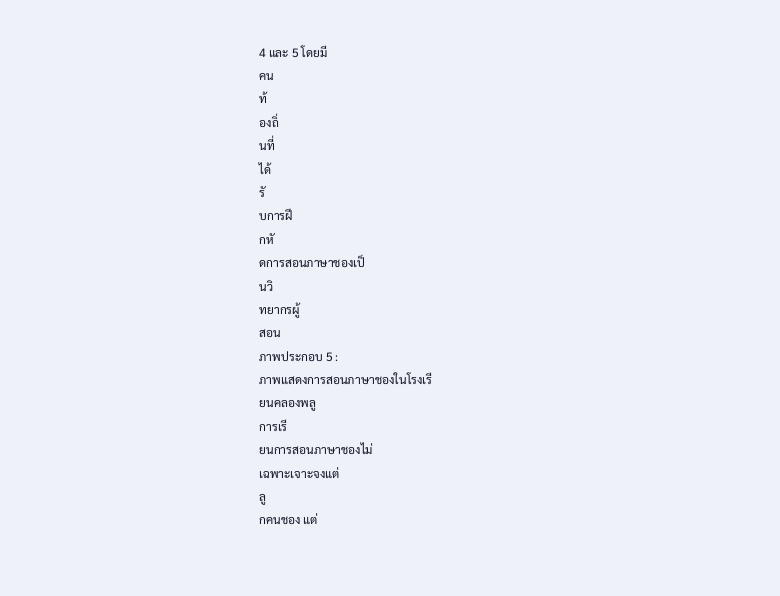4 และ 5 โดยมี
คน
ท้
องถิ่
นที่
ได้
รั
บการฝึ
กหั
ดการสอนภาษาชองเป็
นวิ
ทยากรผู้
สอน
ภาพประกอบ 5 :
ภาพแสดงการสอนภาษาชองในโรงเรี
ยนคลองพลู
การเรี
ยนการสอนภาษาชองไม่
เฉพาะเจาะจงแต่
ลู
กคนชอง แต่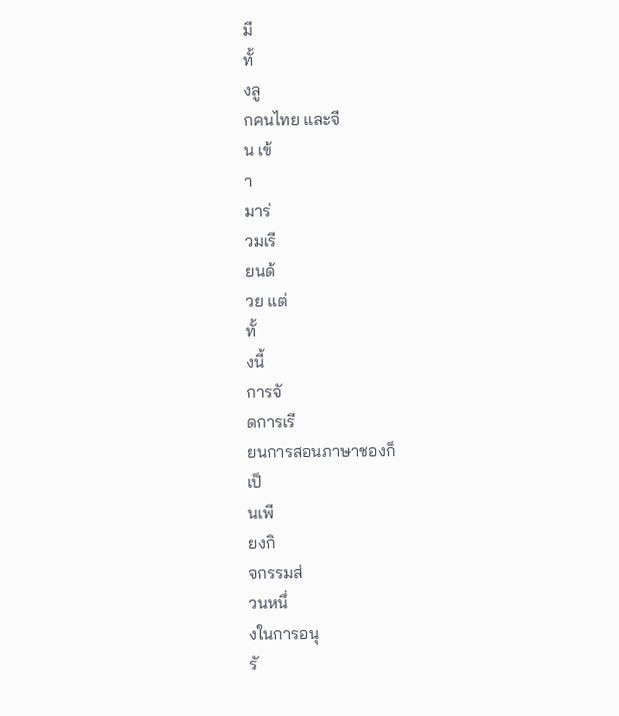มี
ทั้
งลู
กคนไทย และจี
น เข้
า
มาร่
วมเรี
ยนด้
วย แต่
ทั้
งนี้
การจั
ดการเรี
ยนการสอนภาษาชองก็
เป็
นเพี
ยงกิ
จกรรมส่
วนหนึ่
งในการอนุ
รั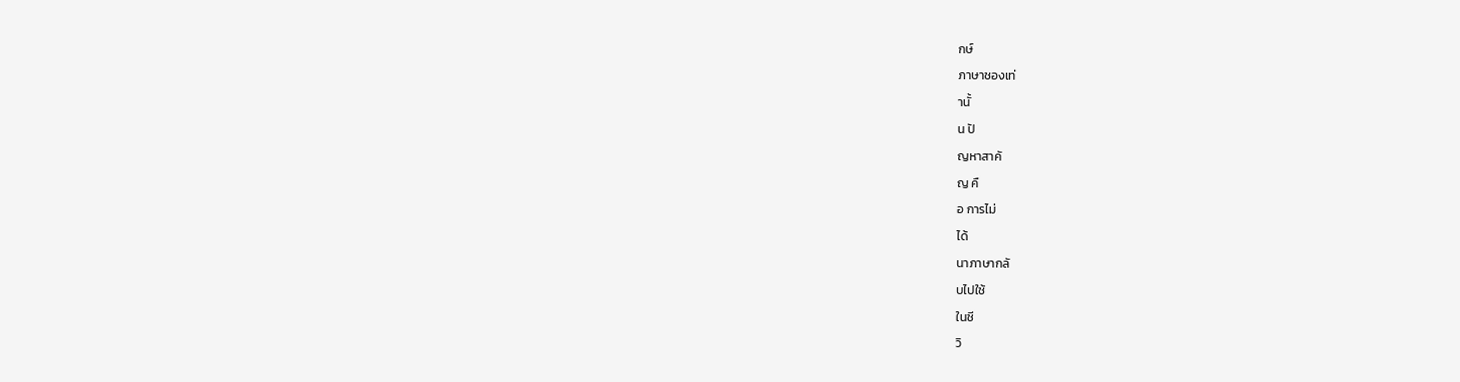กษ์
ภาษาชองเท่
านั้
น ปั
ญหาสาคั
ญ คื
อ การไม่
ได้
นาภาษากลั
บไปใช้
ในชี
วิ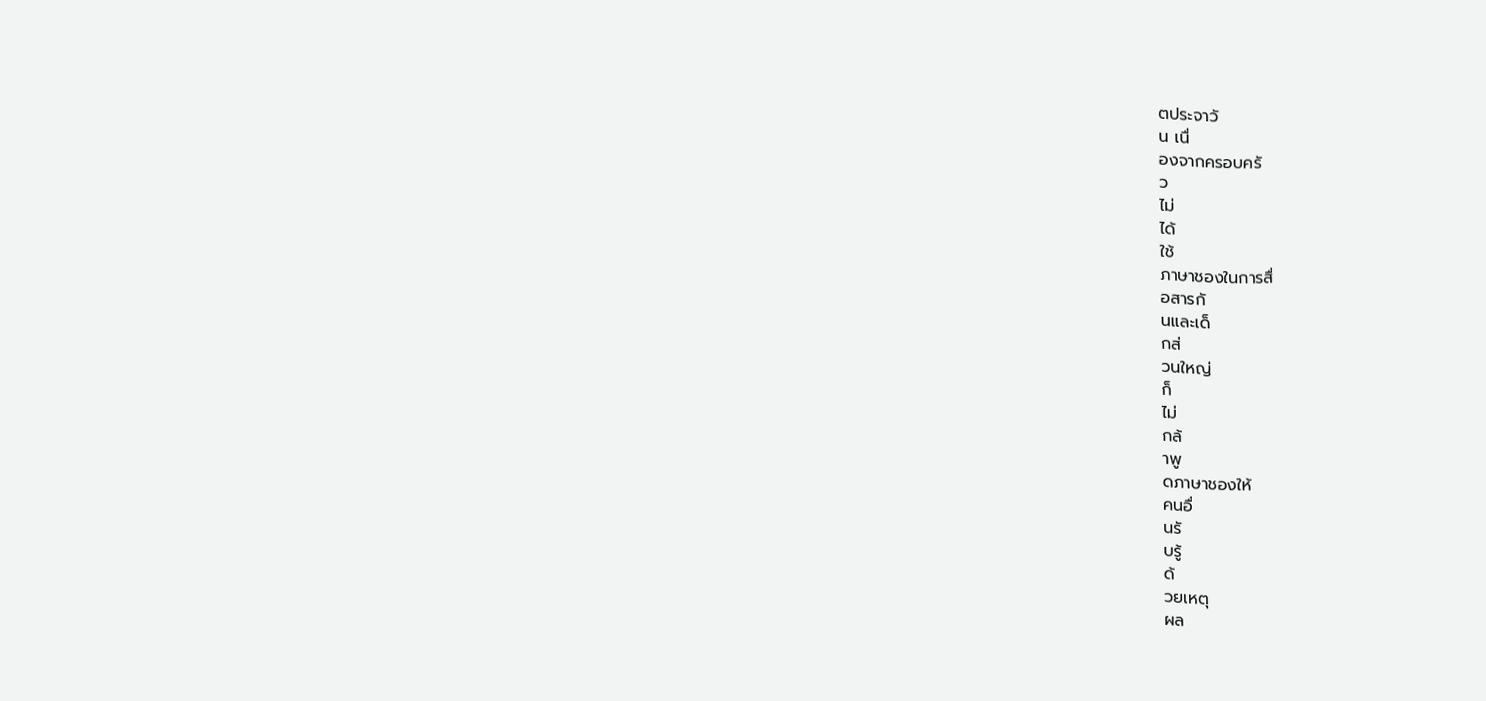ตประจาวั
น เนื่
องจากครอบครั
ว
ไม่
ได้
ใช้
ภาษาชองในการสื่
อสารกั
นและเด็
กส่
วนใหญ่
ก็
ไม่
กล้
าพู
ดภาษาชองให้
คนอื่
นรั
บรู้
ด้
วยเหตุ
ผล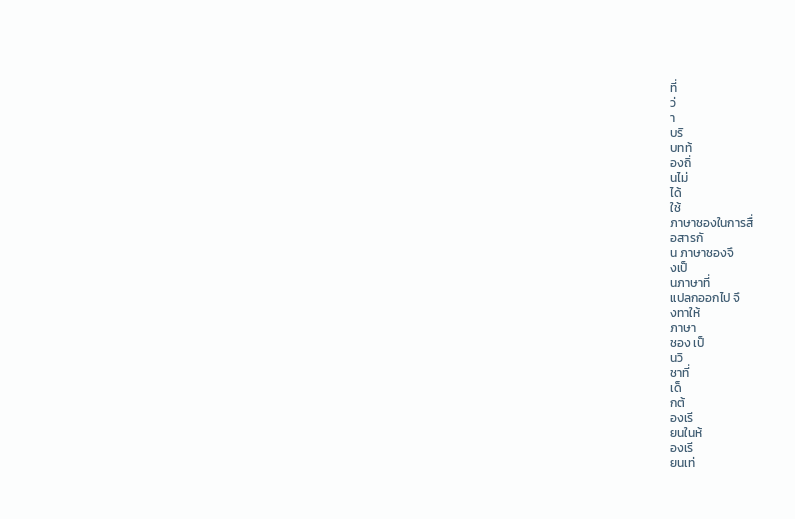ที่
ว่
า
บริ
บทท้
องถิ่
นไม่
ได้
ใช้
ภาษาชองในการสื่
อสารกั
น ภาษาชองจึ
งเป็
นภาษาที่
แปลกออกไป จึ
งทาให้
ภาษา
ชอง เป็
นวิ
ชาที่
เด็
กต้
องเรี
ยนในห้
องเรี
ยนเท่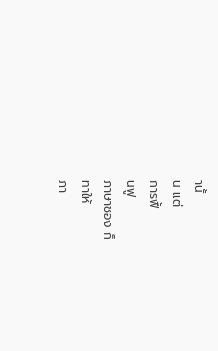านั้
น แต่
การฟื้
นฟู
ภาษาชอง ก็
ทาให้
ภา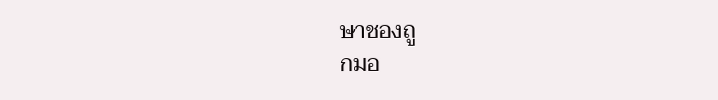ษาชองถู
กมอ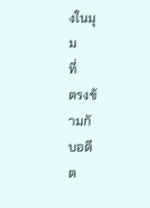งในมุ
ม
ที่
ตรงข้
ามกั
บอดี
ต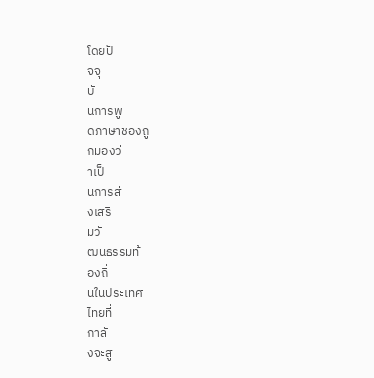โดยปั
จจุ
บั
นการพู
ดภาษาชองถู
กมองว่
าเป็
นการส่
งเสริ
มวั
ฒนธรรมท้
องถิ่
นในประเทศ
ไทยที่
กาลั
งจะสู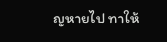ญหายไป ทาให้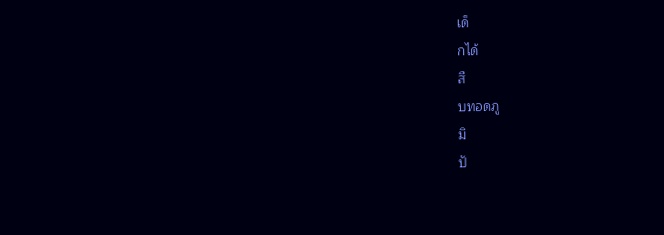เด็
กได้
สื
บทอดภู
มิ
ปั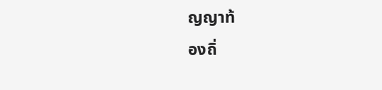ญญาท้
องถิ่